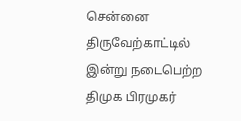சென்னை திருவேற்காட்டில் இன்று நடைபெற்ற திமுக பிரமுகர்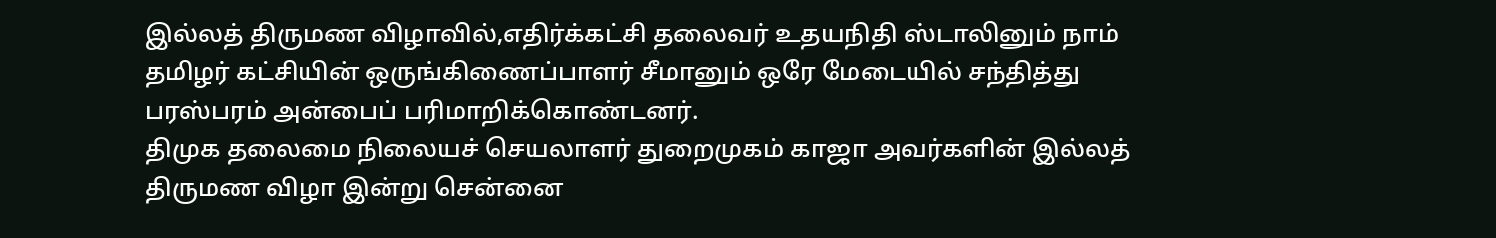இல்லத் திருமண விழாவில்,எதிர்க்கட்சி தலைவர் உதயநிதி ஸ்டாலினும் நாம் தமிழர் கட்சியின் ஒருங்கிணைப்பாளர் சீமானும் ஒரே மேடையில் சந்தித்து பரஸ்பரம் அன்பைப் பரிமாறிக்கொண்டனர்.
திமுக தலைமை நிலையச் செயலாளர் துறைமுகம் காஜா அவர்களின் இல்லத் திருமண விழா இன்று சென்னை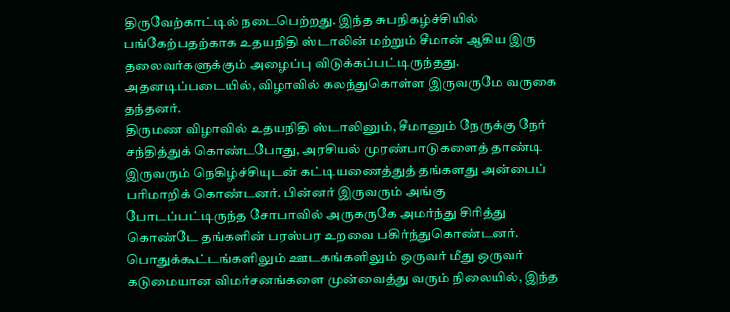திருவேற்காட்டில் நடைபெற்றது. இந்த சுபநிகழ்ச்சியில் பங்கேற்பதற்காக உதயநிதி ஸ்டாலின் மற்றும் சீமான் ஆகிய இரு தலைவர்களுக்கும் அழைப்பு விடுக்கப்பட்டிருந்தது. அதனடிப்படையில், விழாவில் கலந்துகொள்ள இருவருமே வருகை தந்தனர்.
திருமண விழாவில் உதயநிதி ஸ்டாலினும், சீமானும் நேருக்கு நேர் சந்தித்துக் கொண்டபோது, அரசியல் முரண்பாடுகளைத் தாண்டி இருவரும் நெகிழ்ச்சியுடன் கட்டியணைத்துத் தங்களது அன்பைப் பரிமாறிக் கொண்டனர். பின்னர் இருவரும் அங்கு போடப்பட்டிருந்த சோபாவில் அருகருகே அமர்ந்து சிரித்து கொண்டே தங்களின் பரஸ்பர உறவை பகிர்ந்துகொண்டனர்.
பொதுக்கூட்டங்களிலும் ஊடகங்களிலும் ஒருவர் மீது ஒருவர் கடுமையான விமர்சனங்களை முன்வைத்து வரும் நிலையில், இந்த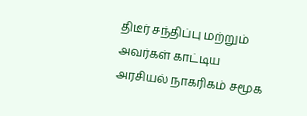திடீர் சந்திப்பு மற்றும் அவர்கள் காட்டிய அரசியல் நாகரிகம் சமூக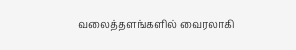வலைத்தளங்களில் வைரலாகி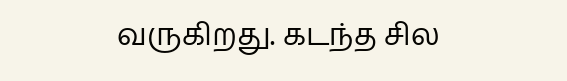வருகிறது. கடந்த சில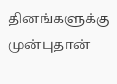தினங்களுக்கு முன்புதான்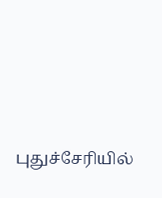புதுச்சேரியில்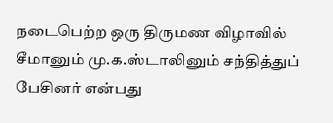நடைபெற்ற ஒரு திருமண விழாவில் சீமானும் மு.க.ஸ்டாலினும் சந்தித்துப் பேசினர் என்பது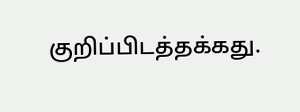குறிப்பிடத்தக்கது.